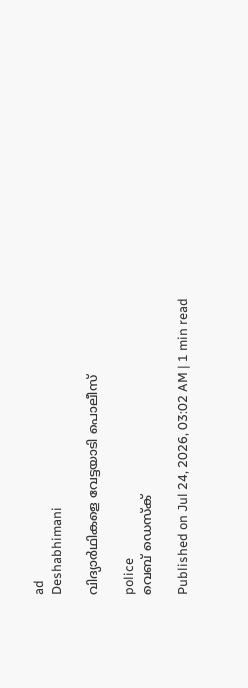ad
Deshabhimani

വിദ്യാർഥികളെ വേട്ടയാടി പൊലീസ്‌

police
വെബ് ഡെസ്ക്

Published on Jul 24, 2026, 03:02 AM | 1 min read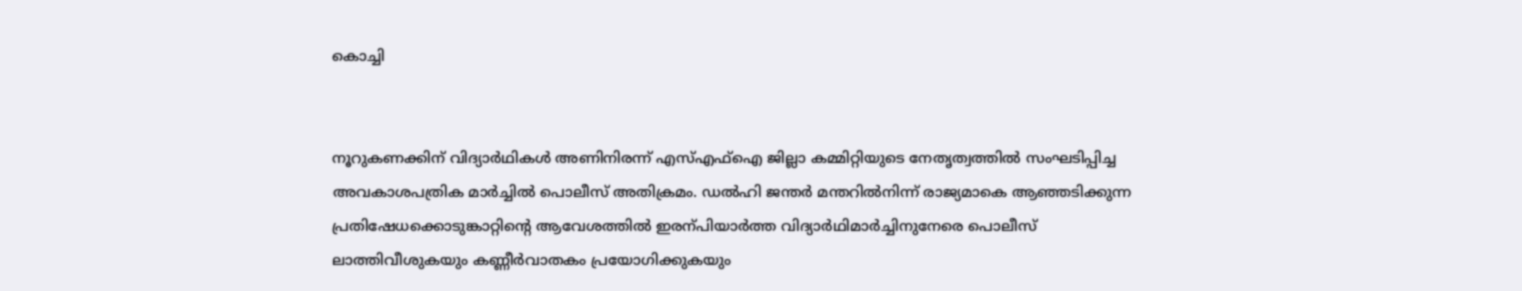കൊച്ചി


നൂറുകണക്കിന്‌ വിദ്യാർഥികൾ അണിനിരന്ന്‌ എസ്എഫ്‌ഐ ജില്ലാ കമ്മിറ്റിയുടെ നേതൃത്വത്തില്‍ സംഘടിപ്പിച്ച അവകാശപത്രിക മാര്‍ച്ചില്‍ പൊലീസ്‌ അതിക്രമം. ഡൽഹി ജന്തർ മന്തറിൽനിന്ന്‌ രാജ്യമാകെ ആഞ്ഞടിക്കുന്ന പ്രതിഷേധക്കൊടുങ്കാറ്റിന്റെ ആവേശത്തിൽ ഇരന്പിയാർത്ത വിദ്യാർഥിമാർച്ചിനുനേരെ പൊലീസ്‌ ലാത്തിവീശുകയും കണ്ണീർവാതകം പ്രയോഗിക്കുകയും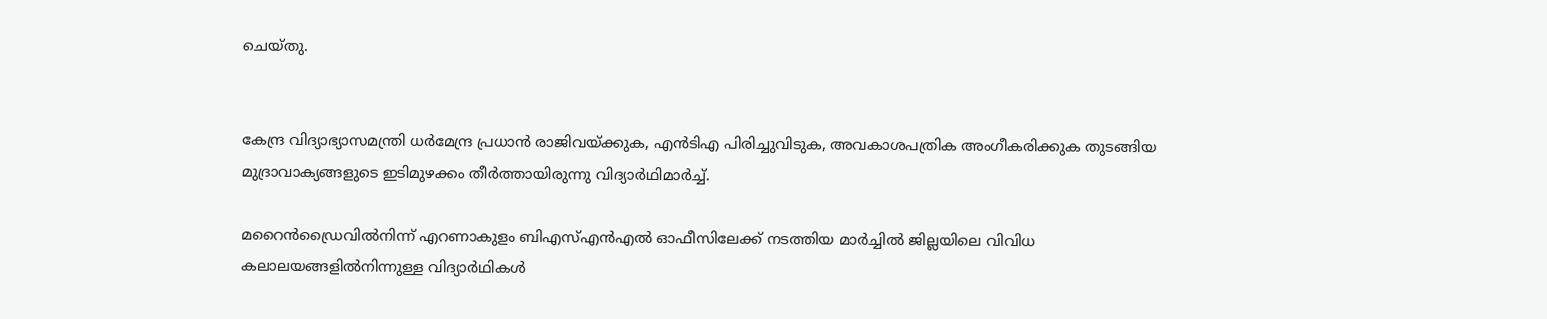ചെയ്‌തു.


കേന്ദ്ര വിദ്യാഭ്യാസമന്ത്രി ധര്‍മേന്ദ്ര പ്രധാന്‍ രാജിവയ്ക്കുക, എന്‍ടിഎ പിരിച്ചുവിടുക, അവകാശപത്രിക അംഗീകരിക്കുക തുടങ്ങിയ മുദ്രാവാക്യങ്ങളുടെ ഇടിമുഴക്കം തീർത്തായിരുന്നു വിദ്യാർഥിമാർച്ച്‌.

മറൈന്‍ഡ്രൈവില്‍നിന്ന് എറണാകുളം ബിഎസ്എന്‍എല്‍ ഓഫീസിലേക്ക് നടത്തിയ മാര്‍ച്ചില്‍ ജില്ലയിലെ വിവിധ കലാലയങ്ങളിൽനിന്നുള്ള വിദ്യാര്‍ഥികള്‍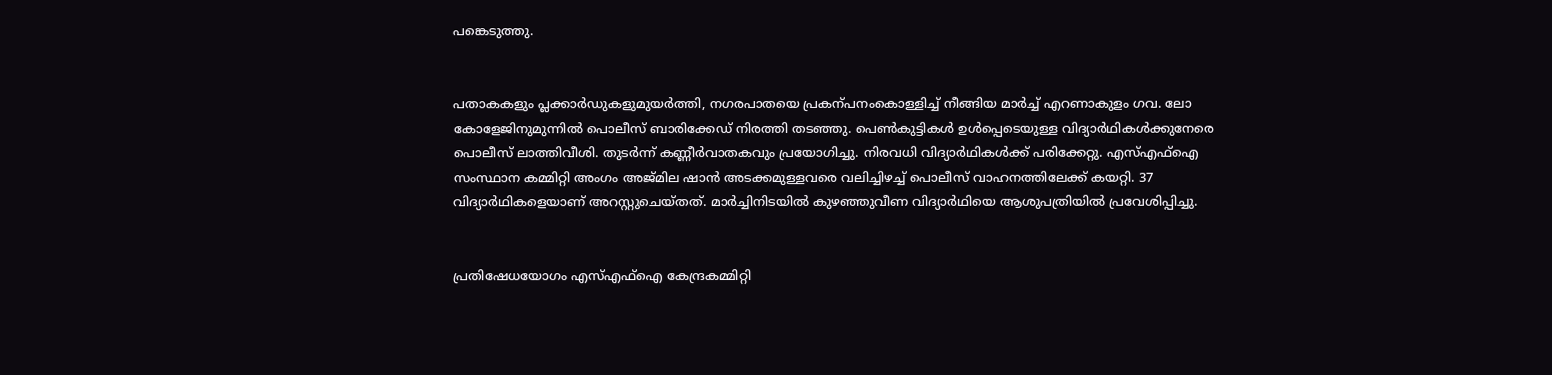പങ്കെടുത്തു.


പതാകകളും പ്ലക്കാർഡുകളുമുയർത്തി, നഗരപാതയെ പ്രകന്പനംകൊള്ളിച്ച്‌ നീങ്ങിയ മാര്‍ച്ച് എറണാകുളം ഗവ. ലോ കോളേജിനുമുന്നില്‍ പൊലീസ് ബാരിക്കേഡ്‌ നിരത്തി തടഞ്ഞു. പെണ്‍കുട്ടികള്‍ ഉള്‍പ്പെടെയുള്ള വിദ്യാര്‍ഥികള്‍ക്കുനേരെ പൊലീസ് ലാത്തിവീശി. തുടര്‍ന്ന് കണ്ണീര്‍വാതകവും പ്രയോഗിച്ചു. നിരവധി വിദ്യാര്‍ഥികള്‍ക്ക് പരിക്കേറ്റു. എസ്എഫ്ഐ സംസ്ഥാന കമ്മിറ്റി അംഗം അജ്മില ഷാന്‍ അടക്കമുള്ളവരെ വലിച്ചിഴച്ച് പൊലീസ് വാഹനത്തിലേക്ക് കയറ്റി. 37 വിദ്യാര്‍ഥികളെയാണ് അറസ്റ്റുചെയ്തത്. മാര്‍ച്ചിനിടയില്‍ കുഴഞ്ഞുവീണ വിദ്യാര്‍ഥിയെ ആശുപത്രിയില്‍ പ്രവേശിപ്പിച്ചു.


പ്രതിഷേധയോഗം എസ്എഫ്ഐ കേന്ദ്രകമ്മിറ്റി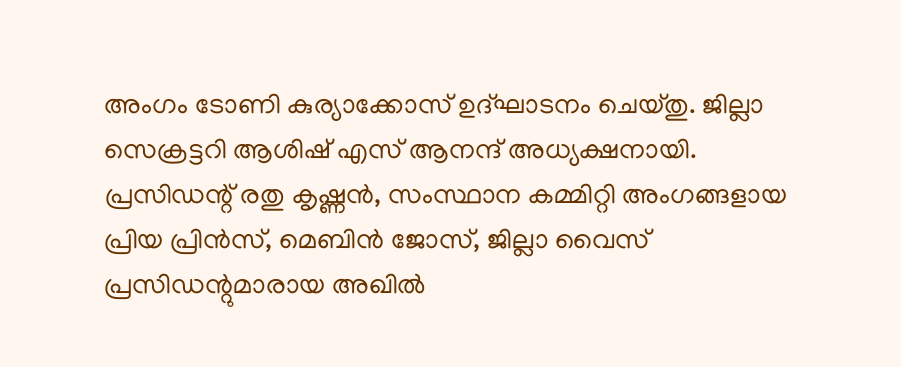അംഗം ടോണി കുര്യാക്കോസ് ഉദ്ഘാടനം ചെയ്തു. ജില്ലാ സെക്രട്ടറി ആശിഷ് എസ് ആനന്ദ് അധ്യക്ഷനായി. പ്രസിഡന്റ് രതു കൃഷ്ണന്‍, സംസ്ഥാന കമ്മിറ്റി അംഗങ്ങളായ പ്രിയ പ്രിന്‍സ്, മെബിന്‍ ജോസ്, ജില്ലാ വൈസ് പ്രസിഡന്റുമാരായ അഖില്‍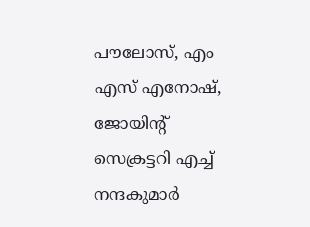പൗലോസ്, എം എസ് എനോഷ്, ജോയിന്റ് സെക്രട്ടറി എച്ച് നന്ദകുമാര്‍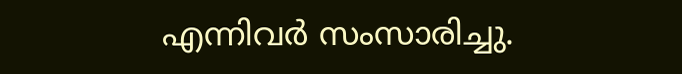എന്നിവര്‍ സംസാരിച്ചു.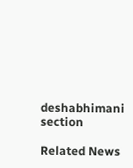deshabhimani section

Related News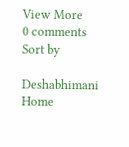View More
0 comments
Sort by

Deshabhimani
Home